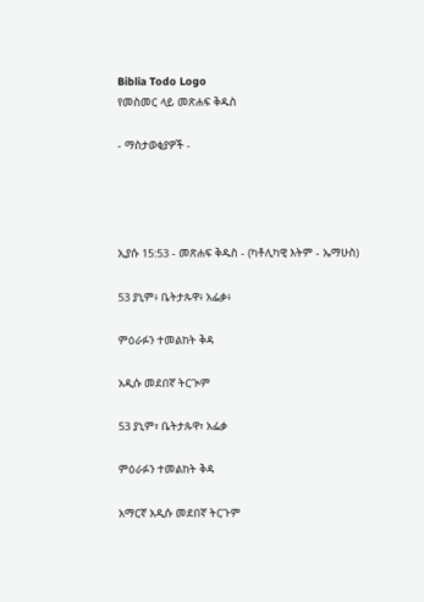Biblia Todo Logo
የመስመር ላይ መጽሐፍ ቅዱስ

- ማስታወቂያዎች -




ኢያሱ 15:53 - መጽሐፍ ቅዱስ - (ካቶሊካዊ እትም - ኤማሁስ)

53 ያኒም፥ ቤትታጱዋ፥ አፌቃ፥

ምዕራፉን ተመልከት ቅዳ

አዲሱ መደበኛ ትርጒም

53 ያኒም፣ ቤትታጱዋ፣ አፌቃ

ምዕራፉን ተመልከት ቅዳ

አማርኛ አዲሱ መደበኛ ትርጉም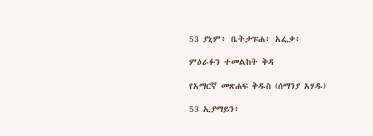53 ያኒም፥ ቤትታፑሐ፥ አፌቃ፥

ምዕራፉን ተመልከት ቅዳ

የአማርኛ መጽሐፍ ቅዱስ (ሰማንያ አሃዱ)

53 ኢያማይን፥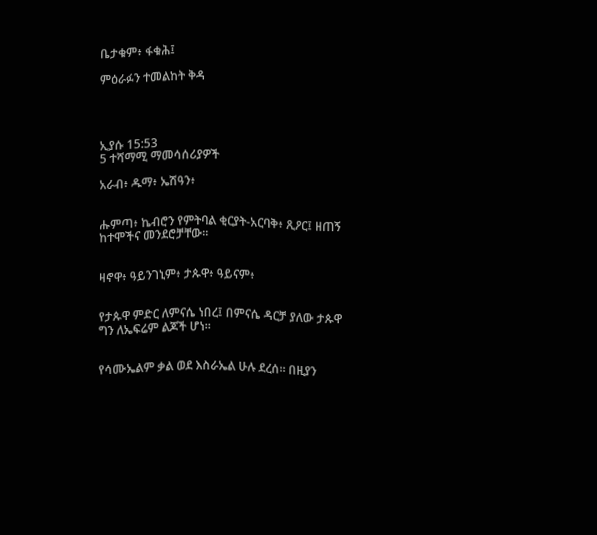ቤታቁም፥ ፋቁሕ፤

ምዕራፉን ተመልከት ቅዳ




ኢያሱ 15:53
5 ተሻማሚ ማመሳሰሪያዎች

አራብ፥ ዱማ፥ ኤሽዓን፥


ሑምጣ፥ ኬብሮን የምትባል ቂርያት-አርባቅ፥ ጺዖር፤ ዘጠኝ ከተሞችና መንደሮቻቸው።


ዛኖዋ፥ ዓይንገኒም፥ ታጱዋ፥ ዓይናም፥


የታጱዋ ምድር ለምናሴ ነበረ፤ በምናሴ ዳርቻ ያለው ታጱዋ ግን ለኤፍሬም ልጆች ሆነ።


የሳሙኤልም ቃል ወደ እስራኤል ሁሉ ደረሰ። በዚያን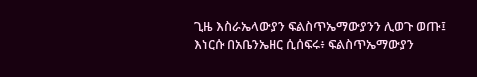ጊዜ እስራኤላውያን ፍልስጥኤማውያንን ሊወጉ ወጡ፤ እነርሱ በአቤንኤዘር ሲሰፍሩ፥ ፍልስጥኤማውያን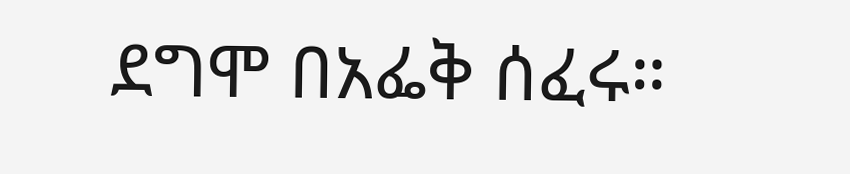ደግሞ በአፌቅ ሰፈሩ።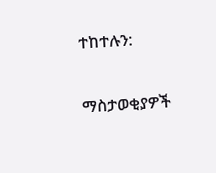ተከተሉን:

ማስታወቂያዎች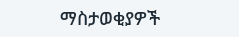ማስታወቂያዎች